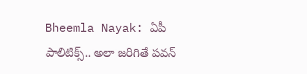Bheemla Nayak: ఏపీ పాలిటిక్స్.. అలా జరిగితే పవన్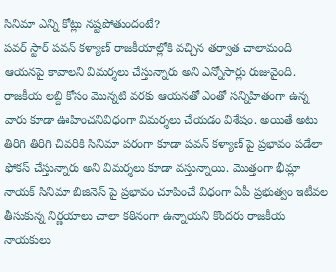సినిమా ఎన్ని కోట్లు నష్టపోతుందంటే?
పవర్ స్టార్ పవన్ కళ్యాణ్ రాజకీయాల్లోకి వచ్చిన తర్వాత చాలామంది ఆయనపై కావాలని విమర్శలు చేస్తున్నారు అని ఎన్నోసార్లు రుజువైంది. రాజకీయ లబ్ది కోసం మొన్నటి వరకు ఆయనతో ఎంతో సన్నిహితంగా ఉన్న వారు కూడా ఊహించనివిధంగా విమర్శలు చేయడం విశేషం. అయితే అటు తిరిగి తిరిగి చివరికి సినిమా పరంగా కూడా పవన్ కళ్యాణ్ పై ప్రభావం పడేలా ఫోకస్ చేస్తున్నారు అని విమర్శలు కూడా వస్తున్నాయి. మొత్తంగా భీమ్లా నాయక్ సినిమా బిజినెస్ పై ప్రభావం చూపించే విధంగా ఏపీ ప్రభుత్వం ఇటీవల తీసుకున్న నిర్ణయాలు చాలా కఠినంగా ఉన్నాయని కొందరు రాజకీయ నాయకులు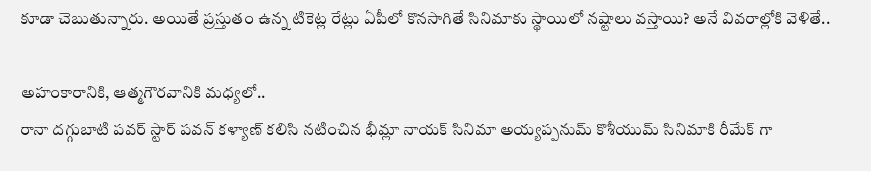కూడా చెబుతున్నారు. అయితే ప్రస్తుతం ఉన్న టికెట్ల రేట్లు ఏపీలో కొనసాగితే సినిమాకు స్థాయిలో నష్టాలు వస్తాయి? అనే వివరాల్లోకి వెళితే..

అహంకారానికి, ఆత్మగౌరవానికి మధ్యలో..
రానా దగ్గుబాటి పవర్ స్టార్ పవన్ కళ్యాణ్ కలిసి నటించిన భీమ్లా నాయక్ సినిమా అయ్యప్పనుమ్ కొశీయుమ్ సినిమాకి రీమేక్ గా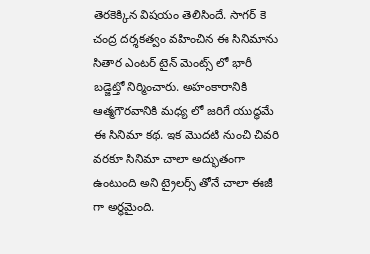తెరకెక్కిన విషయం తెలిసిందే. సాగర్ కె చంద్ర దర్శకత్వం వహించిన ఈ సినిమాను సితార ఎంటర్ టైన్ మెంట్స్ లో భారీ బడ్జెట్తో నిర్మించారు. అహంకారానికి ఆత్మగౌరవానికి మధ్య లో జరిగే యుద్ధమే ఈ సినిమా కథ. ఇక మొదటి నుంచి చివరి వరకూ సినిమా చాలా అద్భుతంగా ఉంటుంది అని ట్రైలర్స్ తోనే చాలా ఈజీ గా అర్థమైంది.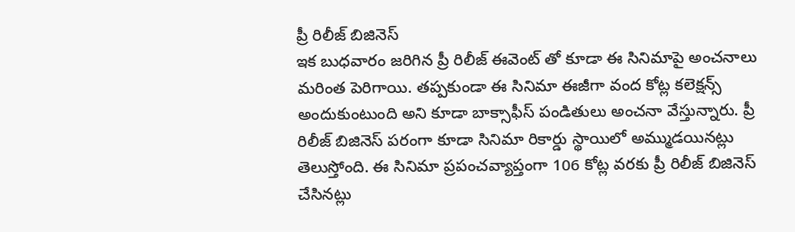ప్రీ రిలీజ్ బిజినెస్
ఇక బుధవారం జరిగిన ప్రీ రిలీజ్ ఈవెంట్ తో కూడా ఈ సినిమాపై అంచనాలు మరింత పెరిగాయి. తప్పకుండా ఈ సినిమా ఈజీగా వంద కోట్ల కలెక్షన్స్ అందుకుంటుంది అని కూడా బాక్సాఫీస్ పండితులు అంచనా వేస్తున్నారు. ప్రీ రిలీజ్ బిజినెస్ పరంగా కూడా సినిమా రికార్డు స్థాయిలో అమ్ముడయినట్లు తెలుస్తోంది. ఈ సినిమా ప్రపంచవ్యాప్తంగా 106 కోట్ల వరకు ప్రీ రిలీజ్ బిజినెస్ చేసినట్లు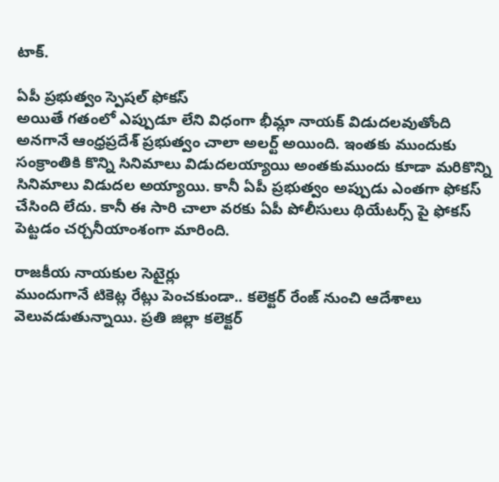టాక్.

ఏపీ ప్రభుత్వం స్పెషల్ ఫోకస్
అయితే గతంలో ఎప్పుడూ లేని విధంగా భీమ్లా నాయక్ విడుదలవుతోంది అనగానే ఆంధ్రప్రదేశ్ ప్రభుత్వం చాలా అలర్ట్ అయింది. ఇంతకు ముందుకు సంక్రాంతికి కొన్ని సినిమాలు విడుదలయ్యాయి అంతకుముందు కూడా మరికొన్ని సినిమాలు విడుదల అయ్యాయి. కానీ ఏపీ ప్రభుత్వం అప్పుడు ఎంతగా ఫోకస్ చేసింది లేదు. కానీ ఈ సారి చాలా వరకు ఏపీ పోలీసులు థియేటర్స్ పై ఫోకస్ పెట్టడం చర్చనీయాంశంగా మారింది.

రాజకీయ నాయకుల సెటైర్లు
ముందుగానే టికెట్ల రేట్లు పెంచకుండా.. కలెక్టర్ రేంజ్ నుంచి ఆదేశాలు వెలువడుతున్నాయి. ప్రతి జిల్లా కలెక్టర్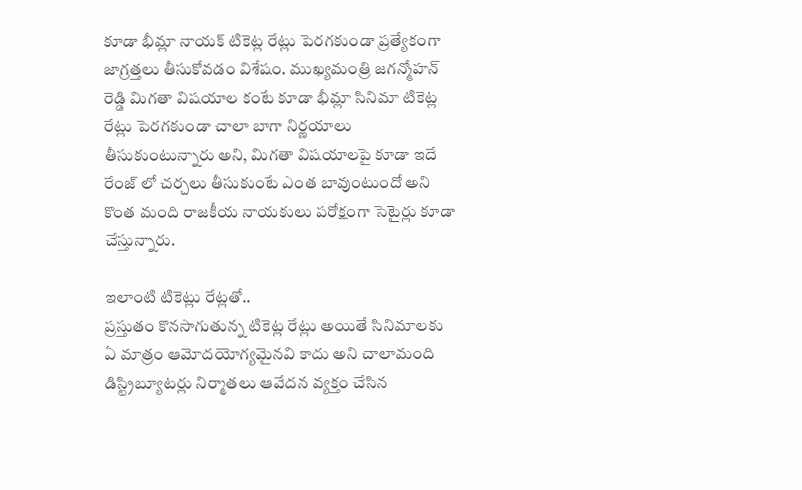కూడా భీమ్లా నాయక్ టికెట్ల రేట్లు పెరగకుండా ప్రత్యేకంగా జాగ్రత్తలు తీసుకోవడం విశేషం. ముఖ్యమంత్రి జగన్మోహన్ రెడ్డి మిగతా విషయాల కంటే కూడా భీమ్లా సినిమా టికెట్ల రేట్లు పెరగకుండా చాలా బాగా నిర్ణయాలు తీసుకుంటున్నారు అని, మిగతా విషయాలపై కూడా ఇదే రేంజ్ లో చర్చలు తీసుకుంటే ఎంత బావుంటుందో అని కొంత మంది రాజకీయ నాయకులు పరోక్షంగా సెటైర్లు కూడా చేస్తున్నారు.

ఇలాంటి టికెట్లు రేట్లతో..
ప్రస్తుతం కొనసాగుతున్న టికెట్ల రేట్లు అయితే సినిమాలకు ఏ మాత్రం ఆమోదయోగ్యమైనవి కాదు అని చాలామంది డిస్ట్రిబ్యూటర్లు నిర్మాతలు ఆవేదన వ్యక్తం చేసిన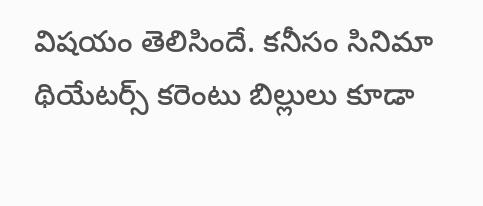విషయం తెలిసిందే. కనీసం సినిమా థియేటర్స్ కరెంటు బిల్లులు కూడా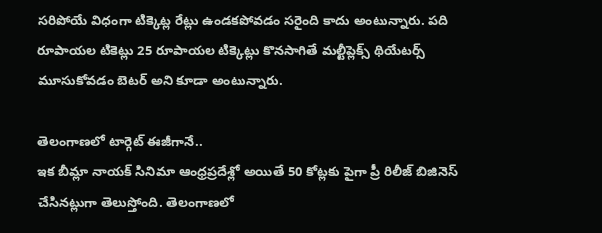సరిపోయే విధంగా టిక్కెట్ల రేట్లు ఉండకపోవడం సరైంది కాదు అంటున్నారు. పది రూపాయల టికెట్లు 25 రూపాయల టిక్కెట్లు కొనసాగితే మల్టీప్లెక్స్ థియేటర్స్ మూసుకోవడం బెటర్ అని కూడా అంటున్నారు.

తెలంగాణలో టార్గెట్ ఈజీగానే..
ఇక బీమ్లా నాయక్ సినిమా ఆంధ్రప్రదేశ్లో అయితే 50 కోట్లకు పైగా ప్రీ రిలీజ్ బిజినెస్ చేసినట్లుగా తెలుస్తోంది. తెలంగాణలో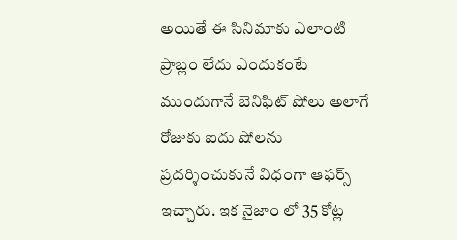అయితే ఈ సినిమాకు ఎలాంటి ప్రాబ్లం లేదు ఎందుకంటే ముందుగానే బెనిఫిట్ షోలు అలాగే రోజుకు ఐదు షోలను ప్రదర్శించుకునే విధంగా ఆఫర్స్ ఇచ్చారు. ఇక నైజాం లో 35 కోట్ల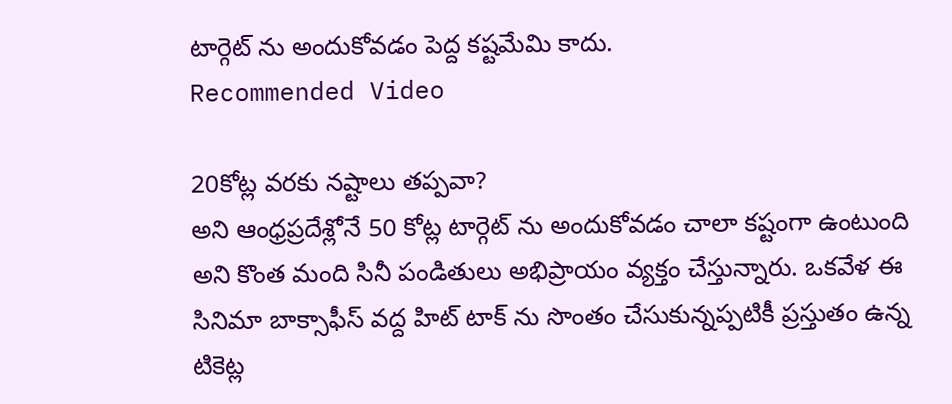టార్గెట్ ను అందుకోవడం పెద్ద కష్టమేమి కాదు.
Recommended Video

20కోట్ల వరకు నష్టాలు తప్పవా?
అని ఆంధ్రప్రదేశ్లోనే 50 కోట్ల టార్గెట్ ను అందుకోవడం చాలా కష్టంగా ఉంటుంది అని కొంత మంది సినీ పండితులు అభిప్రాయం వ్యక్తం చేస్తున్నారు. ఒకవేళ ఈ సినిమా బాక్సాఫీస్ వద్ద హిట్ టాక్ ను సొంతం చేసుకున్నప్పటికీ ప్రస్తుతం ఉన్న టికెట్ల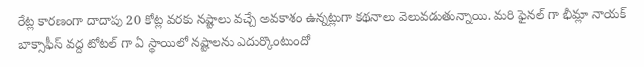రేట్ల కారణంగా దాదాపు 20 కోట్ల వరకు నష్టాలు వచ్చే అవకాశం ఉన్నట్లుగా కథనాలు వెలువడుతున్నాయి. మరి ఫైనల్ గా భీమ్లా నాయక్ బాక్సాఫీస్ వద్ద టోటల్ గా ఏ స్థాయిలో నష్టాలను ఎదుర్కొంటుందో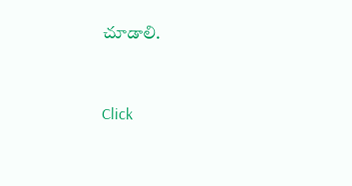చూడాలి.


Click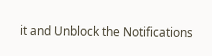it and Unblock the Notifications